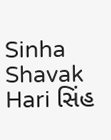Sinha Shavak Hari સિંહ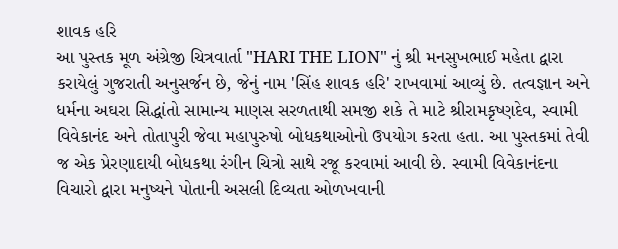શાવક હરિ
આ પુસ્તક મૂળ અંગ્રેજી ચિત્રવાર્તા "HARI THE LION" નું શ્રી મનસુખભાઈ મહેતા દ્વારા કરાયેલું ગુજરાતી અનુસર્જન છે, જેનું નામ 'સિંહ શાવક હરિ' રાખવામાં આવ્યું છે. તત્વજ્ઞાન અને ધર્મના અઘરા સિદ્ધાંતો સામાન્ય માણસ સરળતાથી સમજી શકે તે માટે શ્રીરામકૃષ્ણદેવ, સ્વામી વિવેકાનંદ અને તોતાપુરી જેવા મહાપુરુષો બોધકથાઓનો ઉપયોગ કરતા હતા. આ પુસ્તકમાં તેવી જ એક પ્રેરણાદાયી બોધકથા રંગીન ચિત્રો સાથે રજૂ કરવામાં આવી છે. સ્વામી વિવેકાનંદના વિચારો દ્વારા મનુષ્યને પોતાની અસલી દિવ્યતા ઓળખવાની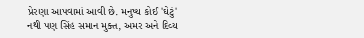પ્રેરણા આપવામાં આવી છે. મનુષ્ય કોઈ 'ઘેટું' નથી પણ સિંહ સમાન મુક્ત, અમર અને દિવ્ય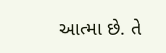આત્મા છે. તે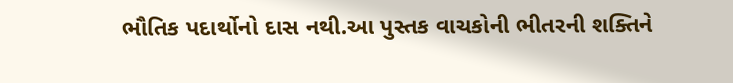ભૌતિક પદાર્થોનો દાસ નથી.આ પુસ્તક વાચકોની ભીતરની શક્તિને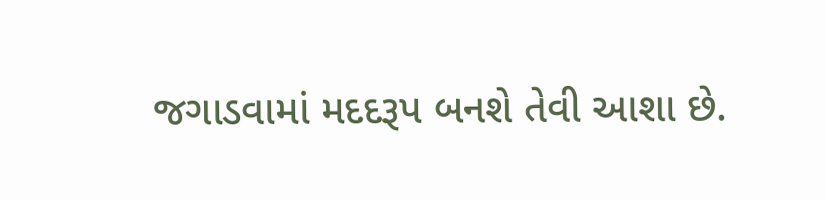જગાડવામાં મદદરૂપ બનશે તેવી આશા છે.